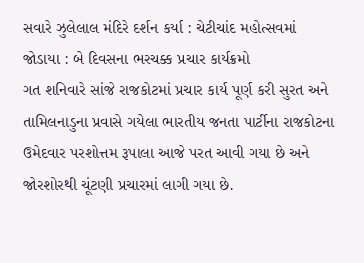સવારે ઝુલેલાલ મંદિરે દર્શન કર્યા : ચેટીચાંદ મહોત્સવમાં જોડાયા : બે દિવસના ભરચક્ક પ્રચાર કાર્યક્રમો
ગત શનિવારે સાંજે રાજકોટમાં પ્રચાર કાર્ય પૂર્ણ કરી સુરત અને તામિલનાડુના પ્રવાસે ગયેલા ભારતીય જનતા પાર્ટીના રાજકોટના ઉમેદવાર પરશોત્તમ રૂપાલા આજે પરત આવી ગયા છે અને જોરશોરથી ચૂંટણી પ્રચારમાં લાગી ગયા છે.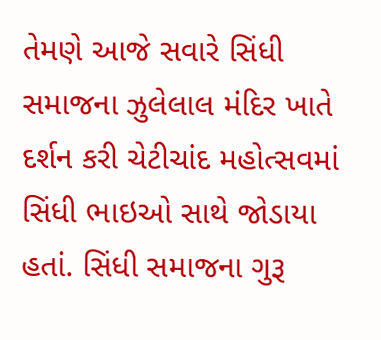તેમણે આજે સવારે સિંધી સમાજના ઝુલેલાલ મંદિર ખાતે દર્શન કરી ચેટીચાંદ મહોત્સવમાં સિંધી ભાઇઓ સાથે જોડાયા હતાં. સિંધી સમાજના ગુરૂ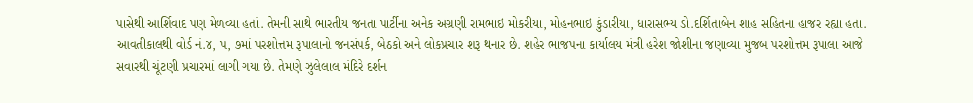પાસેથી આર્શિવાદ પણ મેળવ્યા હતાં. તેમની સાથે ભારતીય જનતા પાર્ટીના અનેક અગ્રણી રામભાઇ મોકરીયા, મોહનભાઇ કુંડારીયા, ધારાસભ્ય ડો.દર્શિતાબેન શાહ સહિતના હાજર રહ્યા હતા.
આવતીકાલથી વોર્ડ નં.૪, પ, ૭માં પરશોત્તમ રૂપાલાનો જનસંપર્ક, બેઠકો અને લોકપ્રચાર શરૂ થનાર છે. શહેર ભાજપના કાર્યાલય મંત્રી હરેશ જોશીના જણાવ્યા મુજબ પરશોત્તમ રૂપાલા આજે સવારથી ચૂંટણી પ્રચારમાં લાગી ગયા છે. તેમણે ઝુલેલાલ મંદિરે દર્શન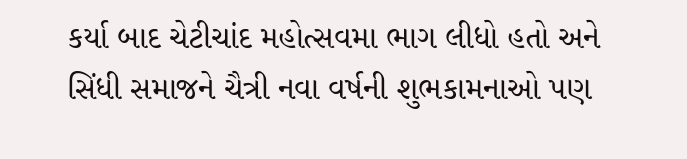કર્યા બાદ ચેટીચાંદ મહોત્સવમા ભાગ લીધો હતો અને સિંધી સમાજને ચૈત્રી નવા વર્ષની શુભકામનાઓ પણ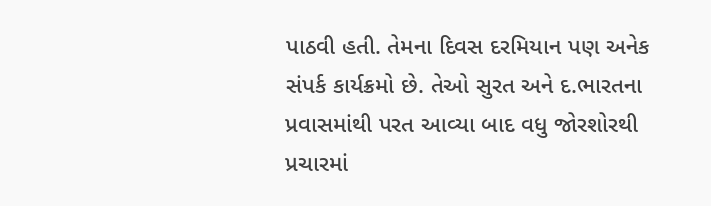પાઠવી હતી. તેમના દિવસ દરમિયાન પણ અનેક સંપર્ક કાર્યક્રમો છે. તેઓ સુરત અને દ.ભારતના પ્રવાસમાંથી પરત આવ્યા બાદ વધુ જોરશોરથી પ્રચારમાં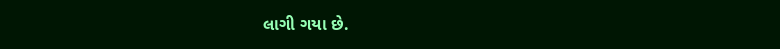લાગી ગયા છે.